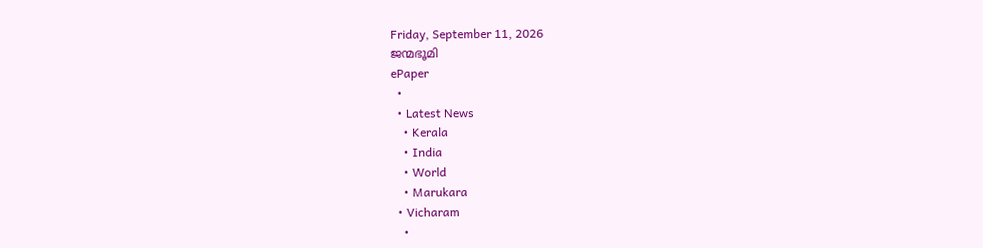Friday, September 11, 2026
ജന്മഭൂമി
ePaper
  •
  • Latest News
    • Kerala
    • India
    • World
    • Marukara
  • Vicharam
    •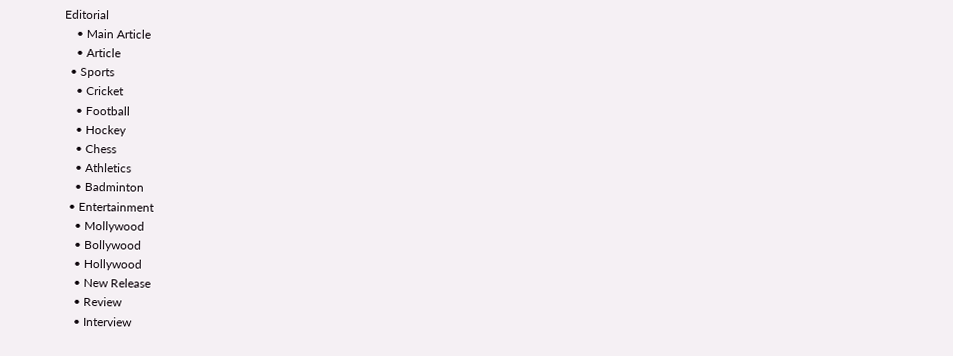Editorial
    • Main Article
    • Article
  • Sports
    • Cricket
    • Football
    • Hockey
    • Chess
    • Athletics
    • Badminton
  • Entertainment
    • Mollywood
    • Bollywood
    • Hollywood
    • New Release
    • Review
    • Interview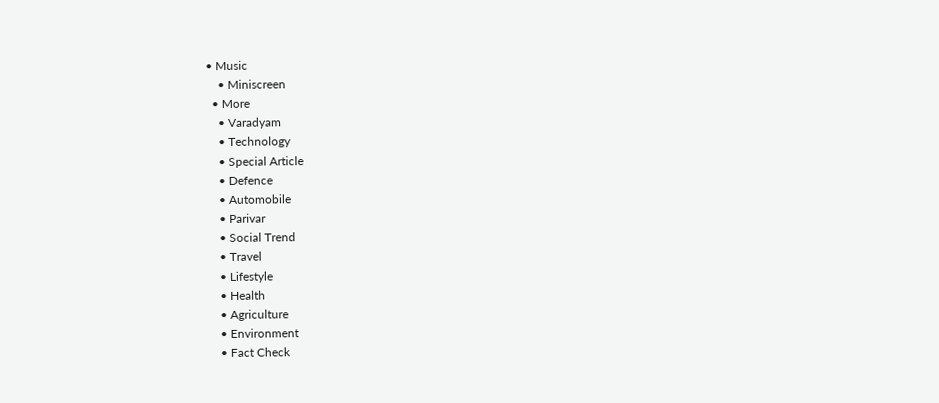• Music
    • Miniscreen
  • More
    • Varadyam
    • Technology
    • Special Article
    • Defence
    • Automobile
    • Parivar
    • Social Trend
    • Travel
    • Lifestyle
    • Health
    • Agriculture
    • Environment
    • Fact Check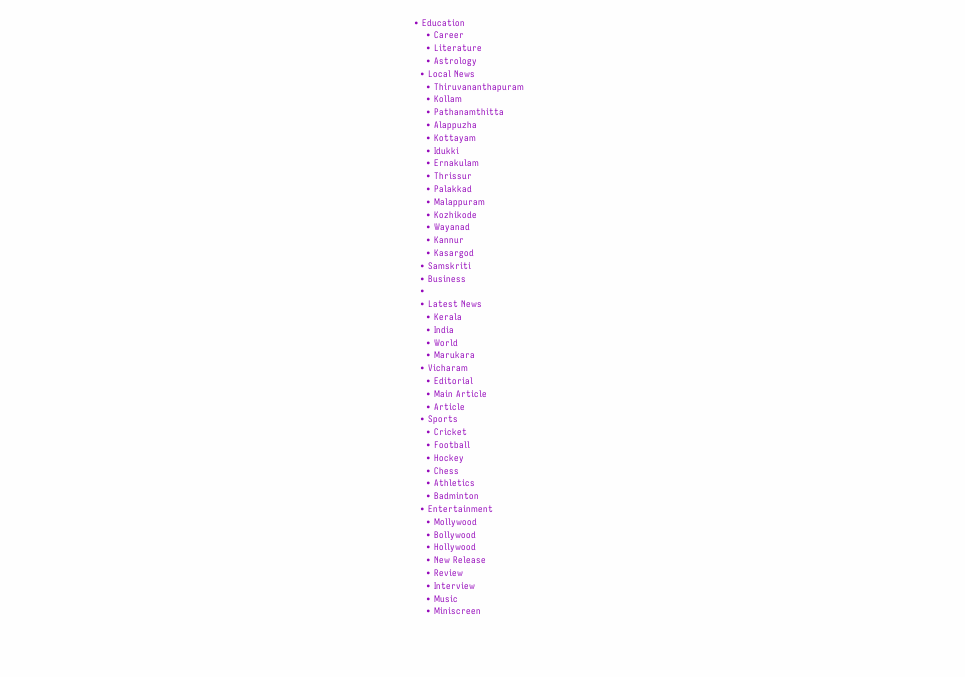• Education
    • Career
    • Literature
    • Astrology
  • Local News
    • Thiruvananthapuram
    • Kollam
    • Pathanamthitta
    • Alappuzha
    • Kottayam
    • Idukki
    • Ernakulam
    • Thrissur
    • Palakkad
    • Malappuram
    • Kozhikode
    • Wayanad
    • Kannur
    • Kasargod
  • Samskriti
  • Business
  •
  • Latest News
    • Kerala
    • India
    • World
    • Marukara
  • Vicharam
    • Editorial
    • Main Article
    • Article
  • Sports
    • Cricket
    • Football
    • Hockey
    • Chess
    • Athletics
    • Badminton
  • Entertainment
    • Mollywood
    • Bollywood
    • Hollywood
    • New Release
    • Review
    • Interview
    • Music
    • Miniscreen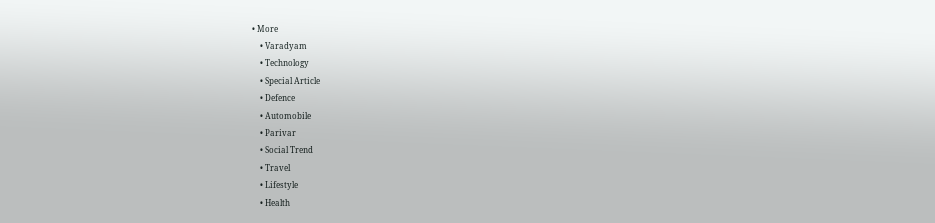• More
    • Varadyam
    • Technology
    • Special Article
    • Defence
    • Automobile
    • Parivar
    • Social Trend
    • Travel
    • Lifestyle
    • Health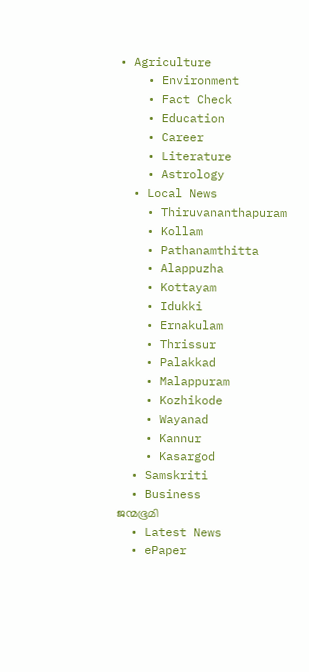• Agriculture
    • Environment
    • Fact Check
    • Education
    • Career
    • Literature
    • Astrology
  • Local News
    • Thiruvananthapuram
    • Kollam
    • Pathanamthitta
    • Alappuzha
    • Kottayam
    • Idukki
    • Ernakulam
    • Thrissur
    • Palakkad
    • Malappuram
    • Kozhikode
    • Wayanad
    • Kannur
    • Kasargod
  • Samskriti
  • Business
ജന്മഭൂമി
  • Latest News
  • ePaper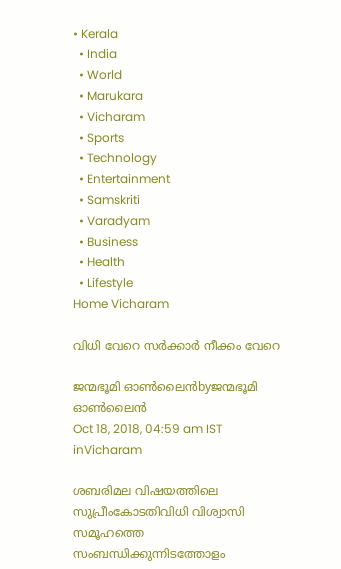• Kerala
  • India
  • World
  • Marukara
  • Vicharam
  • Sports
  • Technology
  • Entertainment
  • Samskriti
  • Varadyam
  • Business
  • Health
  • Lifestyle
Home Vicharam

വിധി വേറെ സര്‍ക്കാര്‍ നീക്കം വേറെ

ജന്മഭൂമി ഓണ്‍ലൈന്‍byജന്മഭൂമി ഓണ്‍ലൈന്‍
Oct 18, 2018, 04:59 am IST
inVicharam

ശബരിമല വിഷയത്തിലെ സുപ്രീംകോടതിവിധി വിശ്വാസി സമൂഹത്തെ സംബന്ധിക്കുന്നിടത്തോളം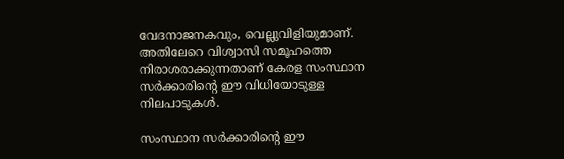വേദനാജനകവും, വെല്ലുവിളിയുമാണ്. അതിലേറെ വിശ്വാസി സമൂഹത്തെ നിരാശരാക്കുന്നതാണ് കേരള സംസ്ഥാന സര്‍ക്കാരിന്റെ ഈ വിധിയോടുള്ള നിലപാടുകള്‍.

സംസ്ഥാന സര്‍ക്കാരിന്റെ ഈ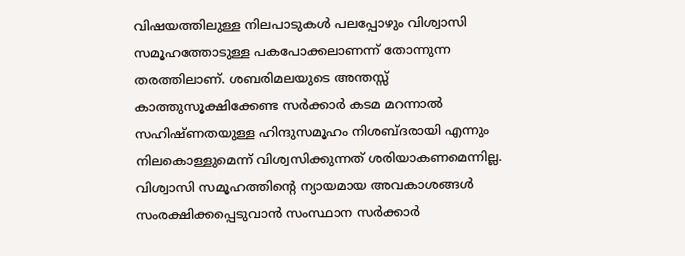വിഷയത്തിലുള്ള നിലപാടുകള്‍ പലപ്പോഴും വിശ്വാസി സമൂഹത്തോടുള്ള പകപോക്കലാണന്ന് തോന്നുന്ന തരത്തിലാണ്. ശബരിമലയുടെ അന്തസ്സ് കാത്തുസൂക്ഷിക്കേണ്ട സര്‍ക്കാര്‍ കടമ മറന്നാല്‍ സഹിഷ്ണതയുള്ള ഹിന്ദുസമൂഹം നിശബ്ദരായി എന്നും നിലകൊള്ളുമെന്ന് വിശ്വസിക്കുന്നത് ശരിയാകണമെന്നില്ല. വിശ്വാസി സമൂഹത്തിന്റെ ന്യായമായ അവകാശങ്ങള്‍ സംരക്ഷിക്കപ്പെടുവാന്‍ സംസ്ഥാന സര്‍ക്കാര്‍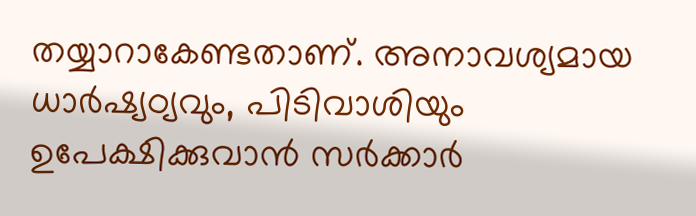തയ്യാറാകേണ്ടതാണ്. അനാവശ്യമായ ധാര്‍ഷ്യഠ്യവും, പിടിവാശിയും ഉപേക്ഷിക്കുവാന്‍ സര്‍ക്കാര്‍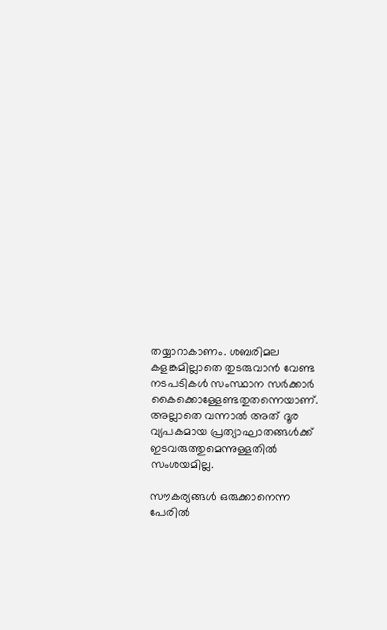തയ്യാറാകാണം. ശബരിമല കളങ്കമില്ലാതെ തുടരുവാന്‍ വേണ്ട നടപടികള്‍ സംസ്ഥാന സര്‍ക്കാര്‍ കൈക്കൊള്ളേണ്ടതുതന്നെയാണ്. അല്ലാതെ വന്നാല്‍ അത് ദൂര വ്യപകമായ പ്രത്യാഘാതങ്ങള്‍ക്ക് ഇടവരുത്തുമെന്നുള്ളതില്‍ സംശയമില്ല.

സൗകര്യങ്ങള്‍ ഒരുക്കാനെന്ന പേരില്‍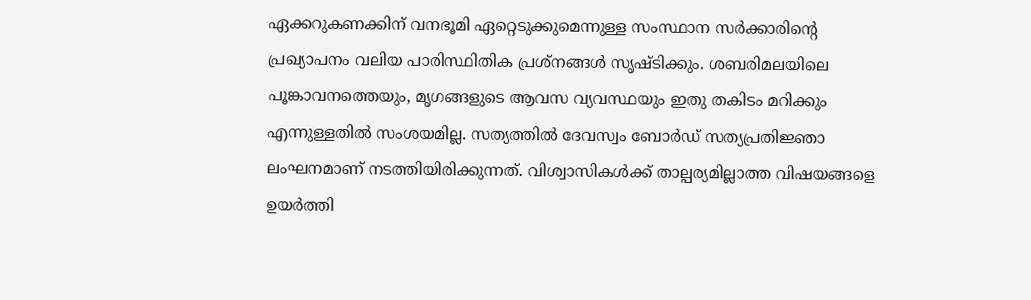ഏക്കറുകണക്കിന് വനഭൂമി ഏറ്റെടുക്കുമെന്നുള്ള സംസ്ഥാന സര്‍ക്കാരിന്റെ പ്രഖ്യാപനം വലിയ പാരിസ്ഥിതിക പ്രശ്‌നങ്ങള്‍ സൃഷ്ടിക്കും. ശബരിമലയിലെ പൂങ്കാവനത്തെയും, മൃഗങ്ങളുടെ ആവസ വ്യവസ്ഥയും ഇതു തകിടം മറിക്കും എന്നുള്ളതില്‍ സംശയമില്ല. സത്യത്തില്‍ ദേവസ്വം ബോര്‍ഡ് സത്യപ്രതിജ്ഞാ ലംഘനമാണ് നടത്തിയിരിക്കുന്നത്. വിശ്വാസികള്‍ക്ക് താല്പര്യമില്ലാത്ത വിഷയങ്ങളെ ഉയര്‍ത്തി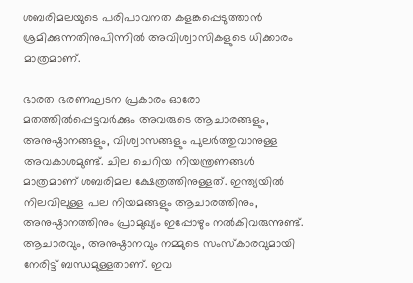ശബരിമലയുടെ പരിപാവനത കളങ്കപ്പെടുത്താന്‍ ശ്രമിക്കുന്നതിനുപിന്നില്‍ അവിശ്വാസികളുടെ ധിക്കാരം മാത്രമാണ്.

ഭാരത ഭരണഘടന പ്രകാരം ഓരോ മതത്തില്‍പ്പെട്ടവര്‍ക്കും അവരുടെ ആചാരങ്ങളും, അനുഷ്ഠാനങ്ങളും, വിശ്വാസങ്ങളും പുലര്‍ത്തുവാനുള്ള അവകാശമുണ്ട്. ചില ചെറിയ നിയന്ത്രണങ്ങള്‍ മാത്രമാണ് ശബരിമല ക്ഷേത്രത്തിനുള്ളത്. ഇന്ത്യയില്‍ നിലവിലുള്ള പല നിയമങ്ങളും ആചാരത്തിനും, അനുഷ്ഠാനത്തിനും പ്രാമുഖ്യം ഇപ്പോഴും നല്‍കിവരുന്നുണ്ട്. ആചാരവും, അനുഷ്ഠാനവും നമ്മുടെ സംസ്‌കാരവുമായി നേരിട്ട് ബന്ധമുള്ളതാണ്. ഇവ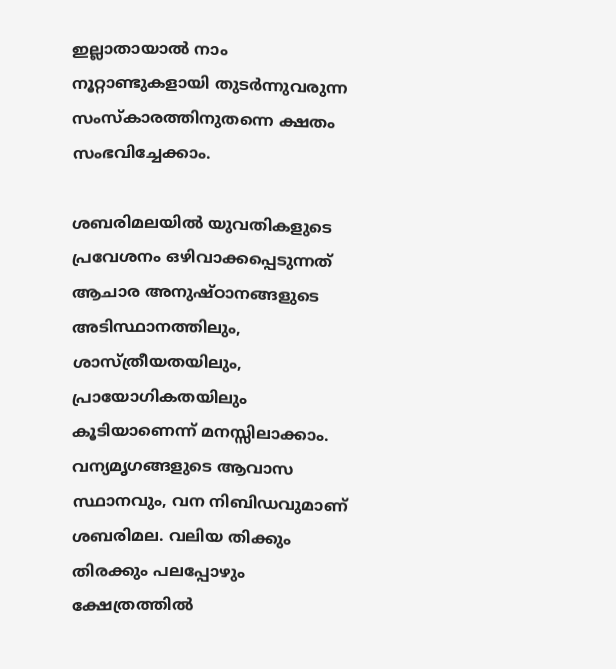ഇല്ലാതായാല്‍ നാം നൂറ്റാണ്ടുകളായി തുടര്‍ന്നുവരുന്ന സംസ്‌കാരത്തിനുതന്നെ ക്ഷതം സംഭവിച്ചേക്കാം.

ശബരിമലയില്‍ യുവതികളുടെ പ്രവേശനം ഒഴിവാക്കപ്പെടുന്നത് ആചാര അനുഷ്ഠാനങ്ങളുടെ അടിസ്ഥാനത്തിലും, ശാസ്ത്രീയതയിലും, പ്രായോഗികതയിലും കൂടിയാണെന്ന് മനസ്സിലാക്കാം. വന്യമൃഗങ്ങളുടെ ആവാസ സ്ഥാനവും, വന നിബിഡവുമാണ് ശബരിമല. വലിയ തിക്കും തിരക്കും പലപ്പോഴും ക്ഷേത്രത്തില്‍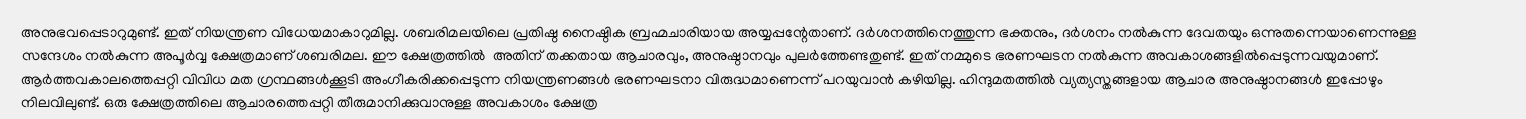അനുഭവപ്പെടാറുമുണ്ട്. ഇത് നിയന്ത്രണ വിധേയമാകാറുമില്ല. ശബരിമലയിലെ പ്രതിഷ്ഠ നൈഷ്ഠിക ബ്രഹ്മചാരിയായ അയ്യപ്പന്റേതാണ്. ദര്‍ശനത്തിനെത്തുന്ന ഭക്തനും, ദര്‍ശനം നല്‍കുന്ന ദേവതയും ഒന്നുതന്നെയാണെന്നുള്ള സന്ദേശം നല്‍കുന്ന അപൂര്‍വ്വ ക്ഷേത്രമാണ് ശബരിമല. ഈ ക്ഷേത്രത്തില്‍  അതിന് തക്കതായ ആചാരവും, അനുഷ്ഠാനവും പുലര്‍ത്തേണ്ടതുണ്ട്. ഇത് നമ്മുടെ ഭരണഘടന നല്‍കുന്ന അവകാശങ്ങളില്‍പ്പെടുന്നവയുമാണ്. ആര്‍ത്തവകാലത്തെപ്പറ്റി വിവിധ മത ഗ്രന്ഥങ്ങള്‍ക്കൂടി അംഗീകരിക്കപ്പെടുന്ന നിയന്ത്രണങ്ങള്‍ ഭരണഘടനാ വിരുദ്ധമാണെന്ന് പറയുവാന്‍ കഴിയില്ല. ഹിന്ദുമതത്തില്‍ വ്യത്യസ്തങ്ങളായ ആചാര അനുഷ്ഠാനങ്ങള്‍ ഇപ്പോഴും നിലവിലുണ്ട്. ഒരു ക്ഷേത്രത്തിലെ ആചാരത്തെപ്പറ്റി തീരുമാനിക്കുവാനുള്ള അവകാശം ക്ഷേത്ര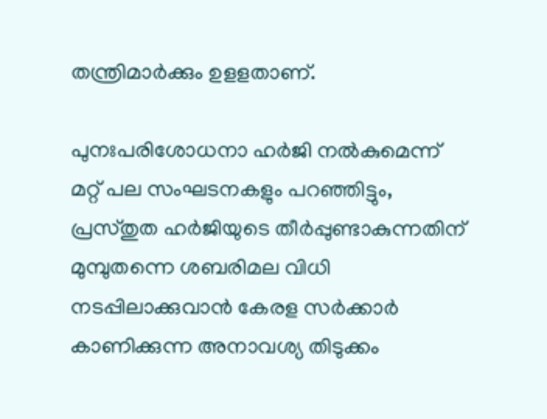തന്ത്രിമാര്‍ക്കും ഉളളതാണ്.

പുനഃപരിശോധനാ ഹര്‍ജി നല്‍കുമെന്ന് മറ്റ് പല സംഘടനകളും പറഞ്ഞിട്ടും, പ്രസ്തുത ഹര്‍ജിയുടെ തീര്‍പ്പുണ്ടാകുന്നതിന് മുമ്പുതന്നെ ശബരിമല വിധി നടപ്പിലാക്കുവാന്‍ കേരള സര്‍ക്കാര്‍ കാണിക്കുന്ന അനാവശ്യ തിടുക്കം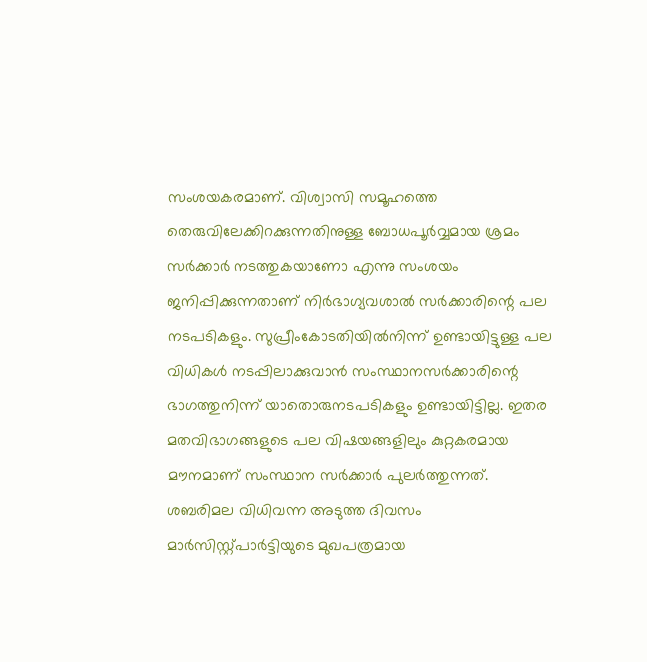സംശയകരമാണ്. വിശ്വാസി സമൂഹത്തെ തെരുവിലേക്കിറക്കുന്നതിനുള്ള ബോധപൂര്‍വ്വമായ ശ്രമം സര്‍ക്കാര്‍ നടത്തുകയാണോ എന്നു സംശയം ജനിപ്പിക്കുന്നതാണ് നിര്‍ഭാഗ്യവശാല്‍ സര്‍ക്കാരിന്റെ പല നടപടികളും. സുപ്രീംകോടതിയില്‍നിന്ന് ഉണ്ടായിട്ടുള്ള പല വിധികള്‍ നടപ്പിലാക്കുവാന്‍ സംസ്ഥാനസര്‍ക്കാരിന്റെ ഭാഗത്തുനിന്ന് യാതൊരുനടപടികളും ഉണ്ടായിട്ടില്ല. ഇതര മതവിഭാഗങ്ങളുടെ പല വിഷയങ്ങളിലും കുറ്റകരമായ മൗനമാണ് സംസ്ഥാന സര്‍ക്കാര്‍ പുലര്‍ത്തുന്നത്. ശബരിമല വിധിവന്ന അടുത്ത ദിവസം മാര്‍സിസ്റ്റ്പാര്‍ട്ടിയുടെ മുഖപത്രമായ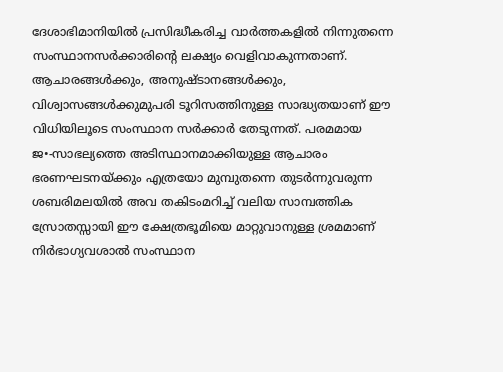ദേശാഭിമാനിയില്‍ പ്രസിദ്ധീകരിച്ച വാര്‍ത്തകളില്‍ നിന്നുതന്നെ സംസ്ഥാനസര്‍ക്കാരിന്റെ ലക്ഷ്യം വെളിവാകുന്നതാണ്. ആചാരങ്ങള്‍ക്കും, അനുഷ്ടാനങ്ങള്‍ക്കും, വിശ്വാസങ്ങള്‍ക്കുമുപരി ടൂറിസത്തിനുള്ള സാദ്ധ്യതയാണ് ഈ വിധിയിലൂടെ സംസ്ഥാന സര്‍ക്കാര്‍ തേടുന്നത്. പരമമായ ജ•-സാഭല്യത്തെ അടിസ്ഥാനമാക്കിയുള്ള ആചാരം ഭരണഘടനയ്‌ക്കും എത്രയോ മുമ്പുതന്നെ തുടര്‍ന്നുവരുന്ന ശബരിമലയില്‍ അവ തകിടംമറിച്ച് വലിയ സാമ്പത്തിക സ്രോതസ്സായി ഈ ക്ഷേത്രഭൂമിയെ മാറ്റുവാനുള്ള ശ്രമമാണ് നിര്‍ഭാഗ്യവശാല്‍ സംസ്ഥാന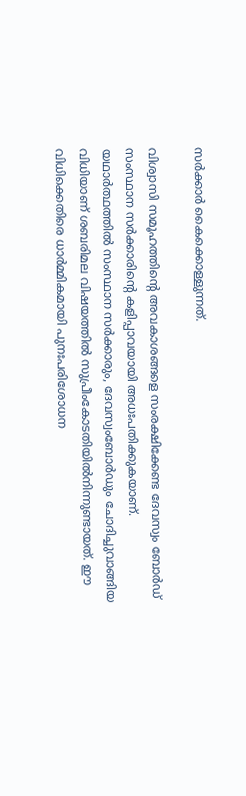സര്‍ക്കാര്‍ കൈക്കൊള്ളുന്നത്.

വിശ്വാസി സമൂഹത്തിന്റെ അവകാശങ്ങളെ സംരക്ഷിക്കേണ്ട ദേവസ്വം ബോര്‍ഡ് സംസ്ഥാന സര്‍ക്കാരിന്റെ കളിപ്പാവയായി അധഃപതിക്കുകയാണ്.  യഥാര്‍ത്ഥത്തില്‍ സംസ്ഥാന സര്‍ക്കാരും, ദേവസ്വംബോര്‍ഡും ചോദിച്ചുവാങ്ങിയ വിധിയാണ് ശബരിമല വിഷയത്തില്‍ സുപ്രീംകോടതിയില്‍നിന്നുണ്ടായത്. ഈ വിധിക്കെതിരെ ധാര്‍മ്മികമായി പുനഃപരിശോധന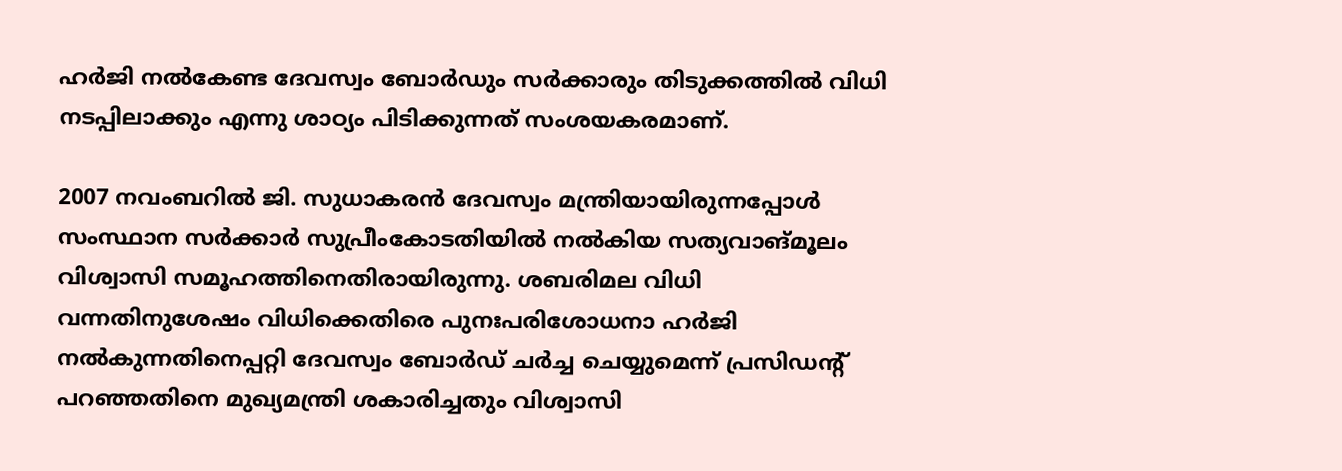ഹര്‍ജി നല്‍കേണ്ട ദേവസ്വം ബോര്‍ഡും സര്‍ക്കാരും തിടുക്കത്തില്‍ വിധി നടപ്പിലാക്കും എന്നു ശാഠ്യം പിടിക്കുന്നത് സംശയകരമാണ്.

2007 നവംബറില്‍ ജി. സുധാകരന്‍ ദേവസ്വം മന്ത്രിയായിരുന്നപ്പോള്‍ സംസ്ഥാന സര്‍ക്കാര്‍ സുപ്രീംകോടതിയില്‍ നല്‍കിയ സത്യവാങ്മൂലം വിശ്വാസി സമൂഹത്തിനെതിരായിരുന്നു. ശബരിമല വിധി വന്നതിനുശേഷം വിധിക്കെതിരെ പുനഃപരിശോധനാ ഹര്‍ജി നല്‍കുന്നതിനെപ്പറ്റി ദേവസ്വം ബോര്‍ഡ് ചര്‍ച്ച ചെയ്യുമെന്ന് പ്രസിഡന്റ് പറഞ്ഞതിനെ മുഖ്യമന്ത്രി ശകാരിച്ചതും വിശ്വാസി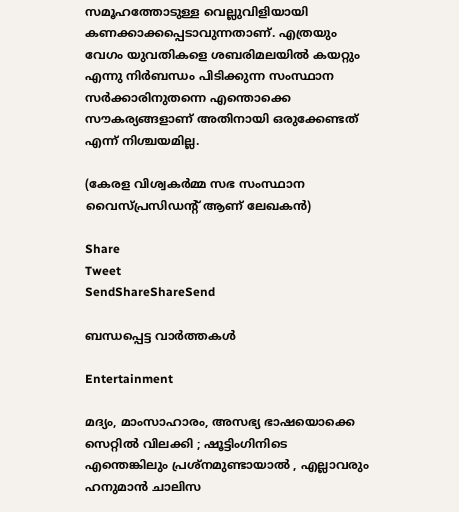സമൂഹത്തോടുള്ള വെല്ലുവിളിയായി കണക്കാക്കപ്പെടാവുന്നതാണ്. എത്രയും വേഗം യുവതികളെ ശബരിമലയില്‍ കയറ്റും എന്നു നിര്‍ബന്ധം പിടിക്കുന്ന സംസ്ഥാന സര്‍ക്കാരിനുതന്നെ എന്തൊക്കെ സൗകര്യങ്ങളാണ് അതിനായി ഒരുക്കേണ്ടത് എന്ന് നിശ്ചയമില്ല.

(കേരള വിശ്വകര്‍മ്മ സഭ സംസ്ഥാന വൈസ്പ്രസിഡന്റ് ആണ് ലേഖകന്‍)

Share
Tweet
SendShareShareSend

ബന്ധപ്പെട്ട വാര്‍ത്തകള്‍

Entertainment

മദ്യം, മാംസാഹാരം, അസഭ്യ ഭാഷയൊക്കെ സെറ്റിൽ വിലക്കി ; ഷൂട്ടിംഗിനിടെ എന്തെങ്കിലും പ്രശ്‌നമുണ്ടായാൽ , എല്ലാവരും ഹനുമാൻ ചാലിസ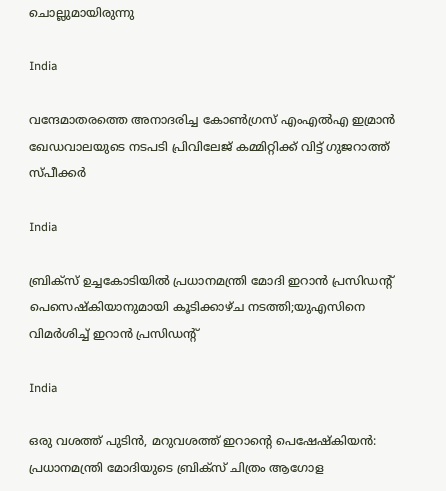ചൊല്ലുമായിരുന്നു

India

വന്ദേമാതരത്തെ അനാദരിച്ച കോണ്‍ഗ്രസ് എംഎല്‍എ ഇമ്രാന്‍ ഖേഡവാലയുടെ നടപടി പ്രിവിലേജ് കമ്മിറ്റിക്ക് വിട്ട് ഗുജറാത്ത് സ്പീക്കര്‍

India

ബ്രിക്സ് ഉച്ചകോടിയിൽ പ്രധാനമന്ത്രി മോദി ഇറാൻ പ്രസിഡന്‍റ് പെസെഷ്കിയാനുമായി കൂടിക്കാഴ്ച നടത്തി;യുഎസിനെ വിമര്‍ശിച്ച് ഇറാന്‍ പ്രസിഡന്‍റ്

India

ഒരു വശത്ത് പുടിൻ, മറുവശത്ത് ഇറാന്റെ പെഷേഷ്കിയൻ: പ്രധാനമന്ത്രി മോദിയുടെ ബ്രിക്സ് ചിത്രം ആഗോള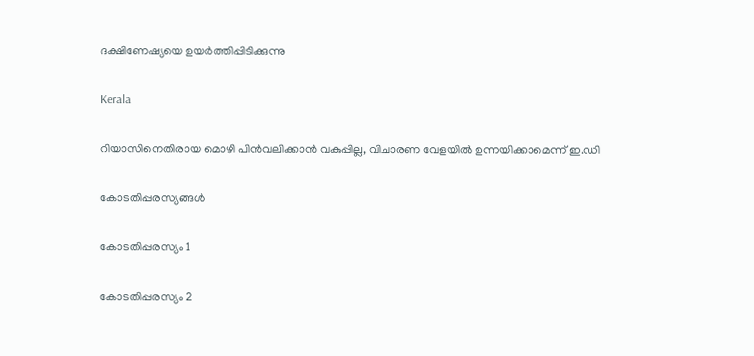ദക്ഷിണേഷ്യയെ ഉയർത്തിപ്പിടിക്കുന്നു

Kerala

റിയാസിനെതിരായ മൊഴി പിന്‍വലിക്കാന്‍ വകുപ്പില്ല, വിചാരണ വേളയില്‍ ഉന്നയിക്കാമെന്ന് ഇ.ഡി

കോടതിപ്പരസ്യങ്ങള്‍

കോടതിപ്പരസ്യം 1

കോടതിപ്പരസ്യം 2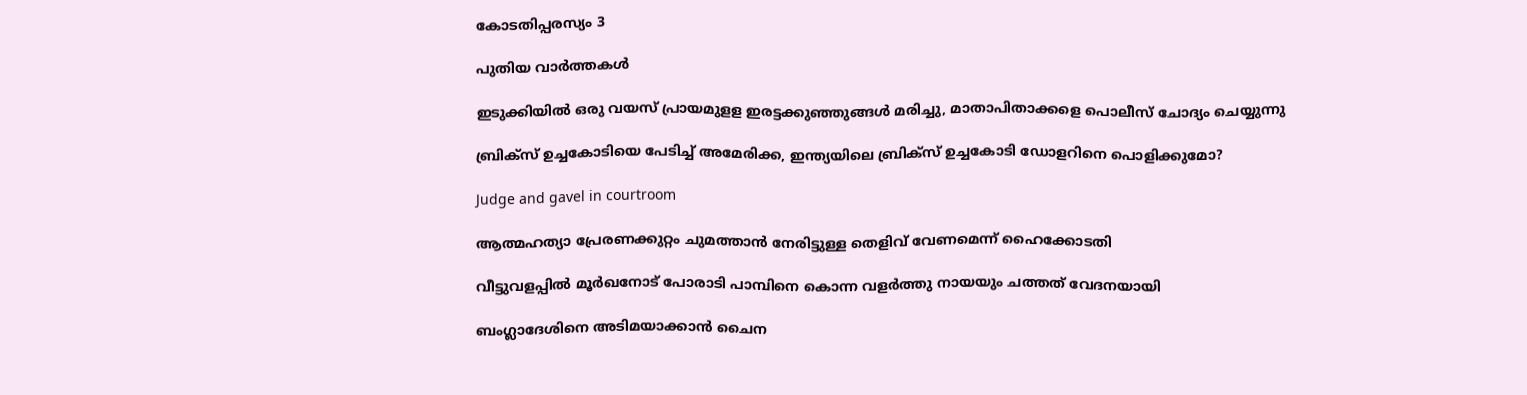കോടതിപ്പരസ്യം 3

പുതിയ വാര്‍ത്തകള്‍

ഇടുക്കിയില്‍ ഒരു വയസ് പ്രായമുളള ഇരട്ടക്കുഞ്ഞുങ്ങള്‍ മരിച്ചു, മാതാപിതാക്കളെ പൊലീസ് ചോദ്യം ചെയ്യുന്നു

ബ്രിക്സ് ഉച്ചകോടിയെ പേടിച്ച് അമേരിക്ക, ഇന്ത്യയിലെ ബ്രിക്സ് ഉച്ചകോടി ഡോളറിനെ പൊളിക്കുമോ?

Judge and gavel in courtroom

ആത്മഹത്യാ പ്രേരണക്കുറ്റം ചുമത്താന്‍ നേരിട്ടുള്ള തെളിവ് വേണമെന്ന് ഹൈക്കോടതി

വീട്ടുവളപ്പില്‍ മൂര്‍ഖനോട് പോരാടി പാമ്പിനെ കൊന്ന വളര്‍ത്തു നായയും ചത്തത് വേദനയായി

ബംഗ്ലാദേശിനെ അടിമയാക്കാൻ ചൈന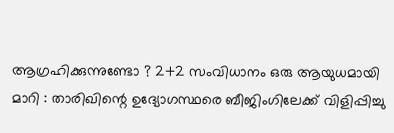ആഗ്രഹിക്കുന്നുണ്ടോ ? 2+2 സംവിധാനം ഒരു ആയുധമായി മാറി : താരിഖിന്റെ ഉദ്യോഗസ്ഥരെ ബീജിംഗിലേക്ക് വിളിപ്പിച്ചു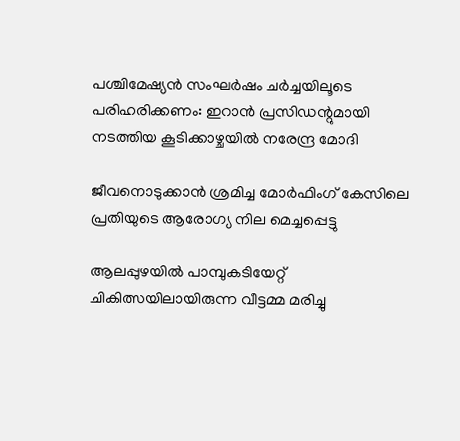പശ്ചിമേഷ്യന്‍ സംഘര്‍ഷം ചര്‍ച്ചയിലൂടെ പരിഹരിക്കണം: ഇറാന്‍ പ്രസിഡന്റുമായി നടത്തിയ കൂടിക്കാഴ്ചയില്‍ നരേന്ദ്ര മോദി

ജീവനൊടുക്കാന്‍ ശ്രമിച്ച മോര്‍ഫിംഗ് കേസിലെ പ്രതിയുടെ ആരോഗ്യ നില മെച്ചപ്പെട്ടു

ആലപ്പുഴയില്‍ പാമ്പുകടിയേറ്റ് ചികിത്സയിലായിരുന്ന വീട്ടമ്മ മരിച്ചു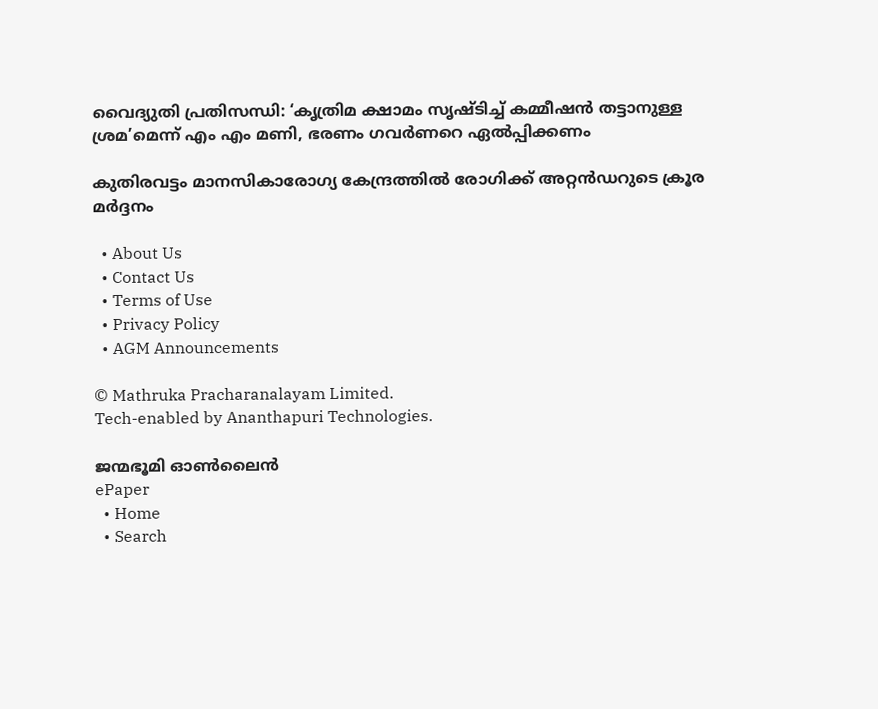വൈദ്യുതി പ്രതിസന്ധി: ‘കൃത്രിമ ക്ഷാമം സൃഷ്ടിച്ച് കമ്മീഷന്‍ തട്ടാനുള്ള ശ്രമ’മെന്ന് എം എം മണി, ഭരണം ഗവര്‍ണറെ ഏല്‍പ്പിക്കണം

കുതിരവട്ടം മാനസികാരോഗ്യ കേന്ദ്രത്തില്‍ രോഗിക്ക് അറ്റന്‍ഡറുടെ ക്രൂര മര്‍ദ്ദനം

  • About Us
  • Contact Us
  • Terms of Use
  • Privacy Policy
  • AGM Announcements

© Mathruka Pracharanalayam Limited.
Tech-enabled by Ananthapuri Technologies.

ജന്മഭൂമി ഓണ്‍ലൈന്‍
ePaper
  • Home
  • Search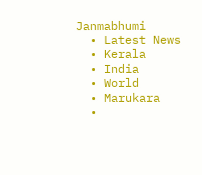Janmabhumi
  • Latest News
  • Kerala
  • India
  • World
  • Marukara
  •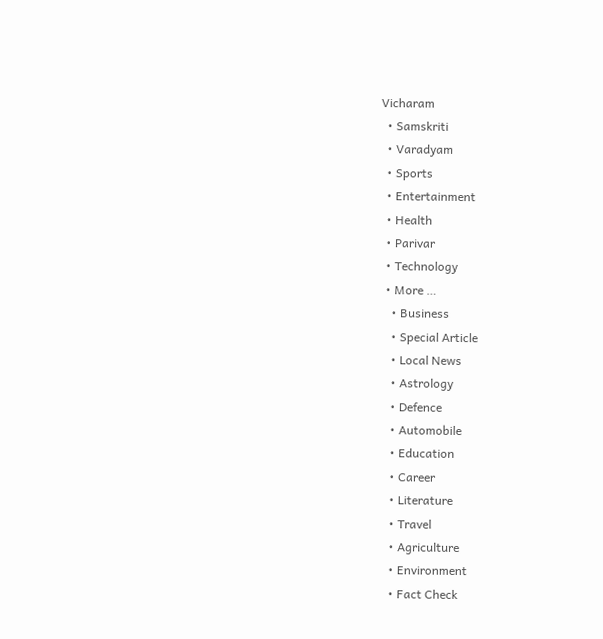Vicharam
  • Samskriti
  • Varadyam
  • Sports
  • Entertainment
  • Health
  • Parivar
  • Technology
  • More …
    • Business
    • Special Article
    • Local News
    • Astrology
    • Defence
    • Automobile
    • Education
    • Career
    • Literature
    • Travel
    • Agriculture
    • Environment
    • Fact Check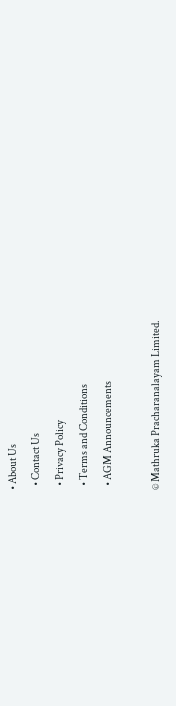• About Us
  • Contact Us
  • Privacy Policy
  • Terms and Conditions
  • AGM Announcements

© Mathruka Pracharanalayam Limited.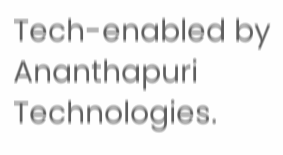Tech-enabled by Ananthapuri Technologies.